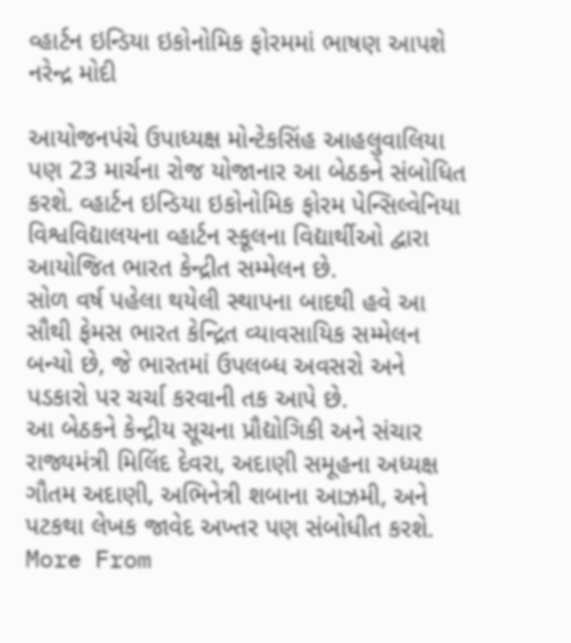વ્હાર્ટન ઇન્ડિયા ઇકોનોમિક ફોરમમાં ભાષણ આપશે નરેન્દ્ર મોદી

આયોજનપંચે ઉપાધ્યક્ષ મોન્ટેકસિંહ આહલુવાલિયા પણ 23 માર્ચના રોજ યોજાનાર આ બેઠકને સંબોધિત કરશે. વ્હાર્ટન ઇન્ડિયા ઇકોનોમિક ફોરમ પેન્સિલ્વેનિયા વિશ્વવિદ્યાલયના વ્હાર્ટન સ્કૂલના વિદ્યાર્થીઓ દ્વારા આયોજિત ભારત કેન્દ્રીત સમ્મેલન છે.
સોળ વર્ષ પહેલા થયેલી સ્થાપના બાદથી હવે આ સૌથી ફેમસ ભારત કેન્દ્રિત વ્યાવસાયિક સમ્મેલન બન્યો છે, જે ભારતમાં ઉપલબ્ધ અવસરો અને પડકારો પર ચર્ચા કરવાની તક આપે છે.
આ બેઠકને કેન્દ્રીય સૂચના પ્રૌદ્યોગિકી અને સંચાર રાજ્યમંત્રી મિલિંદ દેવરા, અદાણી સમૂહના અધ્યક્ષ ગૌતમ અદાણી, અભિનેત્રી શબાના આઝમી, અને પટકથા લેખક જાવેદ અખ્તર પણ સંબોધીત કરશે.
More From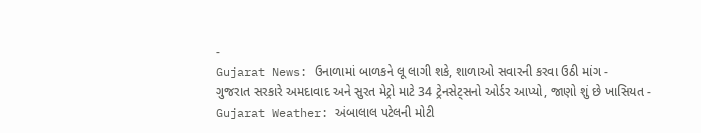-
Gujarat News: ઉનાળામાં બાળકને લૂ લાગી શકે, શાળાઓ સવારની કરવા ઉઠી માંગ -
ગુજરાત સરકારે અમદાવાદ અને સુરત મેટ્રો માટે 34 ટ્રેનસેટ્સનો ઓર્ડર આપ્યો, જાણો શું છે ખાસિયત -
Gujarat Weather: અંબાલાલ પટેલની મોટી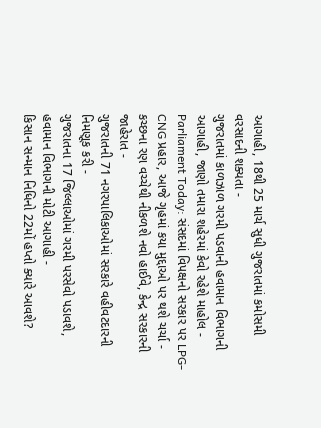આગાહી, 18થી 25 માર્ચ સુધી ગુજરાતમાં કમોસમી વરસાદની શક્યતા -
ગુજરાતમાં કાળઝાળ ગરમી પડવાની હવામાન વિભાગની આગાહી, જાણો તમારા શહેરમાં કેવો રહેશે માહોલ -
Parliament Today: સંસદમાં વિપક્ષનો સરકાર પર LPG-CNG પ્રહાર, આજે ગૃહમાં કયા મુદ્દાઓ પર થશે ચર્ચા -
કચ્છના રણ વચ્ચેથી નીકળશે નવો હાઈવે, કેન્દ્ર સરકારની જાહેરાત -
ગુજરાતની 71 નગરપાલિકાઓમાં સરકારે વહીવટદારની નિમણૂક કરી -
ગુજરાતના 17 જિલ્લાઓમાં ગરમી પરસેવો પડાવશે, હવામાન વિભાગની મોટી આગાહી -
કિસાન સન્માન નિધિનો 22મોં હપ્તો ક્યારે આવશે?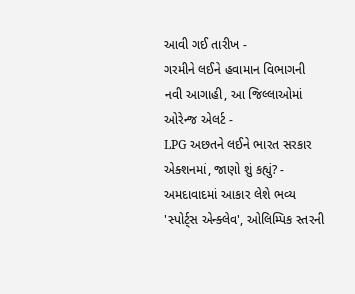આવી ગઈ તારીખ -
ગરમીને લઈને હવામાન વિભાગની નવી આગાહી, આ જિલ્લાઓમાં ઓરેન્જ એલર્ટ -
LPG અછતને લઈને ભારત સરકાર એક્શનમાં, જાણો શું કહ્યું? -
અમદાવાદમાં આકાર લેશે ભવ્ય 'સ્પોર્ટ્સ એન્ક્લેવ', ઓલિમ્પિક સ્તરની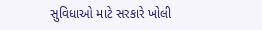સુવિધાઓ માટે સરકારે ખોલી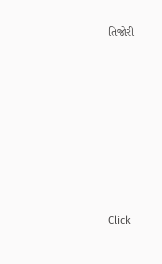તિજોરી








Click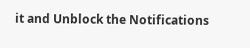it and Unblock the Notifications